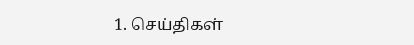1. செய்திகள்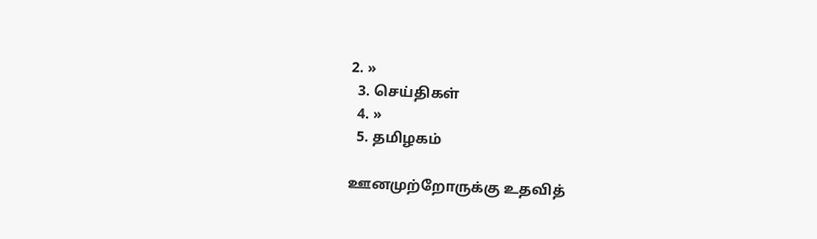2. »
  3. செய்திகள்
  4. »
  5. த‌மிழக‌ம்

ஊனமு‌ற்றோரு‌க்கு உத‌வி‌த்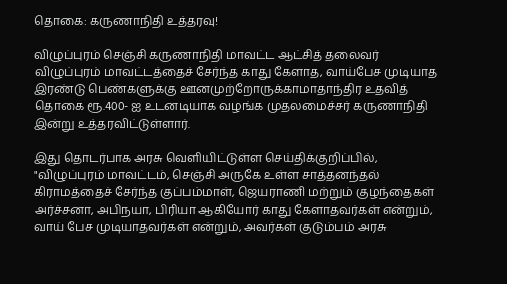தொகை: கருணா‌நி‌தி உ‌த்தரவு!

விழுப்புர‌ம் செஞ்சி கருணாநிதி மாவட்ட ஆ‌ட்‌சி‌த் தலைவ‌ர்
விழுப்புர‌ம் மாவ‌ட்ட‌த்தை‌ச் சேர்ந்த காது கேளாத, வாய்பேச முடியாத இரண்டு பெண்களுக்கு ஊனமுற்றோருக்காமாதாந்திர உதவித் தொகை ரூ.400- ஐ உடனடியாக வழங்க முதலமைச்சர் கருணாநிதி இ‌ன்று உத்தரவிட்டுள்ளார்.

இது தொடர்பாக அரசு வெளியிட்டுள்ள செ‌ய்‌தி‌க்கு‌றி‌ப்‌பி‌ல், "விழுப்புரம் மாவட்டம், செஞ்சி அருகே உள்ள சாத்தனந்தல் கிராமத்தைச் சேர்ந்த கு‌ப்பம்மாள், ஜெயராணி மற்றும் குழந்தைகள் அர்ச்சனா, அபிநயா, பிரியா ஆகியோர் காது கேளாதவர்கள் என்றும், வாய் பேச முடியாதவர்கள் என்றும், அவர்கள் குடும்பம் அரசு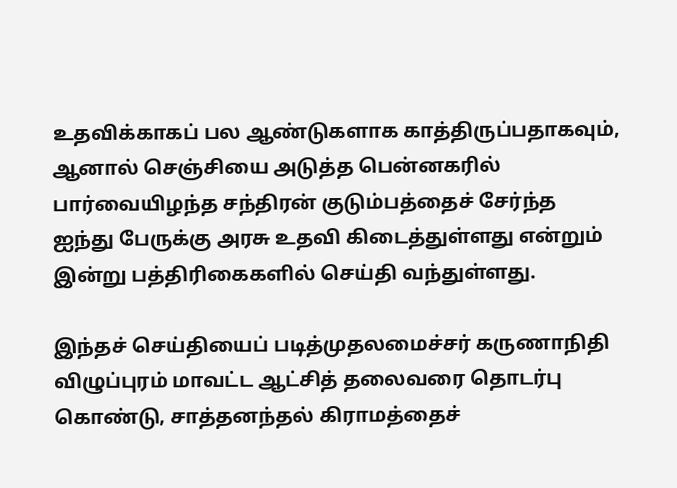உதவிக்காகப் பல ஆண்டுகளாக காத்திருப்பதாகவும், ஆனால் செஞ்சியை அடுத்த பென்னகரில் பார்வையிழந்த சந்திரன் குடும்பத்தைச் சேர்ந்த ஐந்து பேருக்கு அரசு உதவி கிடைத்துள்ளது என்றும் இ‌ன்று ப‌த்‌தி‌ரிகைக‌ளி‌ல் செய்தி வந்துள்ளது.

இந்த‌ச் செய்தியைப் படித்முதலமைச்சர் கருணாநிதி விழுப்புரம் மாவட்ட ஆ‌ட்‌சி‌த் தலைவரை தொடர்பு கொண்டு, சாத்தனந்தல் கிராமத்தைச்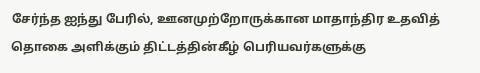சேர்ந்த ஐந்து பேரில், ஊனமு‌ற்றோருக்கான மாதாந்திர உதவித் தொகை அளிக்கும் திட்டத்தின்கீழ் பெரியவர்களுக்கு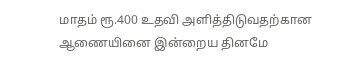மாதம் ரூ.400 உதவி அளித்திடுவதற்கான ஆணையினை இன்றைய தினமே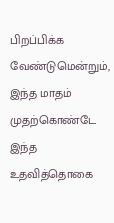பிறப்பிக்க வேண்டுமென்றும், இந்த மாதம் முதற்கொண்டே இந்த உதவித்தொகை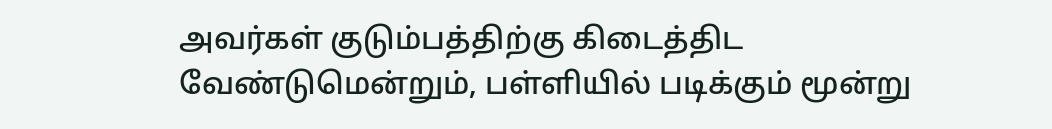அவர்கள் குடும்பத்திற்கு கிடைத்திட வேண்டுமென்றும், பள்ளியில் படிக்கும் மூன்று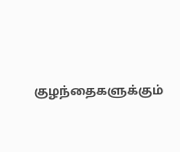குழந்தைகளுக்கும்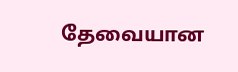தேவையான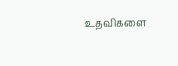உதவிகளை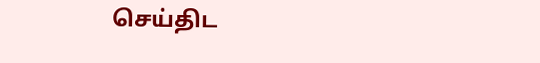செய்திட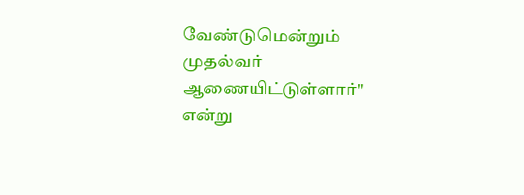வேண்டுமென்றும் முதல்வர் ஆணையிட்டு‌ள்ளார்" எ‌ன்று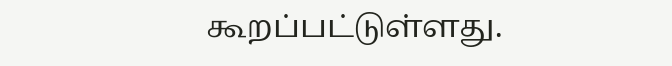கூற‌ப்ப‌ட்டு‌ள்ளது.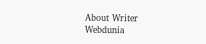About Writer
Webdunia